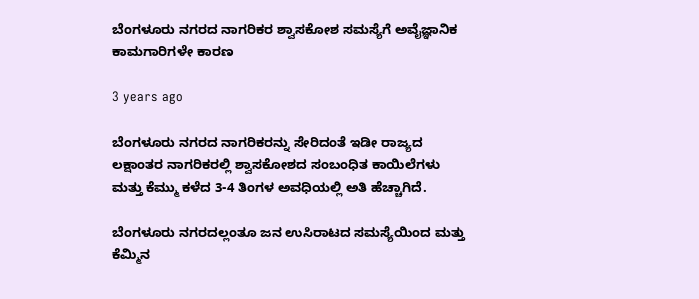ಬೆಂಗಳೂರು ನಗರದ ನಾಗರಿಕರ ಶ್ವಾಸಕೋಶ ಸಮಸ್ಯೆಗೆ ಅವೈಜ್ಞಾನಿಕ ಕಾಮಗಾರಿಗಳೇ ಕಾರಣ

3 years ago

ಬೆಂಗಳೂರು ನಗರದ ನಾಗರಿಕರನ್ನು ಸೇರಿದಂತೆ ಇಡೀ ರಾಜ್ಯದ ಲಕ್ಷಾಂತರ ನಾಗರಿಕರಲ್ಲಿ ಶ್ವಾಸಕೋಶದ ಸಂಬಂಧಿತ ಕಾಯಿಲೆಗಳು ಮತ್ತು ಕೆಮ್ಮು ಕಳೆದ 3-4 ತಿಂಗಳ ಅವಧಿಯಲ್ಲಿ ಅತಿ ಹೆಚ್ಚಾಗಿದೆ.

ಬೆಂಗಳೂರು ನಗರದಲ್ಲಂತೂ ಜನ ಉಸಿರಾಟದ ಸಮಸ್ಯೆಯಿಂದ ಮತ್ತು ಕೆಮ್ಮಿನ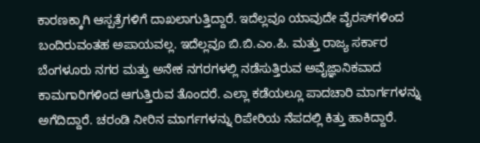ಕಾರಣಕ್ಕಾಗಿ ಆಸ್ಪತ್ರೆಗಳಿಗೆ ದಾಖಲಾಗುತ್ತಿದ್ದಾರೆ. ಇದೆಲ್ಲವೂ ಯಾವುದೇ ವೈರಸ್‌ಗಳಿಂದ ಬಂದಿರುವಂತಹ ಅಪಾಯವಲ್ಲ. ಇದೆಲ್ಲವೂ ಬಿ.ಬಿ.ಎಂ.ಪಿ. ಮತ್ತು ರಾಜ್ಯ ಸರ್ಕಾರ ಬೆಂಗಳೂರು ನಗರ ಮತ್ತು ಅನೇಕ ನಗರಗಳಲ್ಲಿ ನಡೆಸುತ್ತಿರುವ ಅವೈಜ್ಞಾನಿಕವಾದ ಕಾಮಗಾರಿಗಳಿಂದ ಆಗುತ್ತಿರುವ ತೊಂದರೆ. ಎಲ್ಲಾ ಕಡೆಯಲ್ಲೂ ಪಾದಚಾರಿ ಮಾರ್ಗಗಳನ್ನು ಅಗೆದಿದ್ದಾರೆ. ಚರಂಡಿ ನೀರಿನ ಮಾರ್ಗಗಳನ್ನು ರಿಪೇರಿಯ ನೆಪದಲ್ಲಿ ಕಿತ್ತು ಹಾಕಿದ್ದಾರೆ.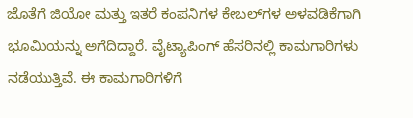ಜೊತೆಗೆ ಜಿಯೋ ಮತ್ತು ಇತರೆ ಕಂಪನಿಗಳ ಕೇಬಲ್‌ಗಳ ಅಳವಡಿಕೆಗಾಗಿ ಭೂಮಿಯನ್ನು ಅಗೆದಿದ್ದಾರೆ. ವೈಟ್ಯಾಪಿಂಗ್ ಹೆಸರಿನಲ್ಲಿ ಕಾಮಗಾರಿಗಳು ನಡೆಯುತ್ತಿವೆ. ಈ ಕಾಮಗಾರಿಗಳಿಗೆ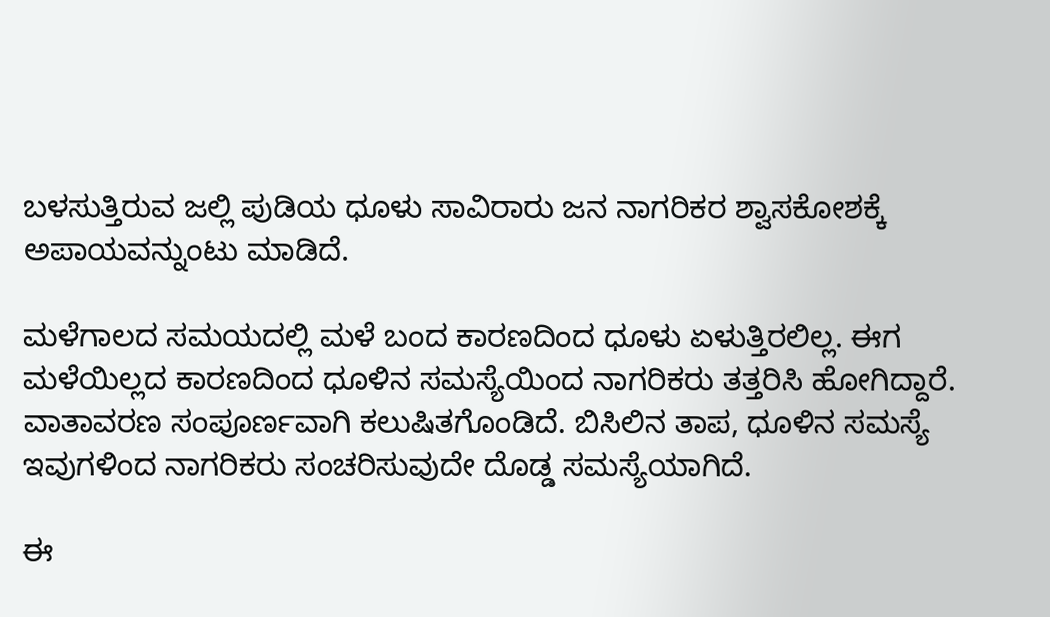ಬಳಸುತ್ತಿರುವ ಜಲ್ಲಿ ಪುಡಿಯ ಧೂಳು ಸಾವಿರಾರು ಜನ ನಾಗರಿಕರ ಶ್ವಾಸಕೋಶಕ್ಕೆ ಅಪಾಯವನ್ನುಂಟು ಮಾಡಿದೆ.

ಮಳೆಗಾಲದ ಸಮಯದಲ್ಲಿ ಮಳೆ ಬಂದ ಕಾರಣದಿಂದ ಧೂಳು ಏಳುತ್ತಿರಲಿಲ್ಲ. ಈಗ ಮಳೆಯಿಲ್ಲದ ಕಾರಣದಿಂದ ಧೂಳಿನ ಸಮಸ್ಯೆಯಿಂದ ನಾಗರಿಕರು ತತ್ತರಿಸಿ ಹೋಗಿದ್ದಾರೆ. ವಾತಾವರಣ ಸಂಪೂರ್ಣವಾಗಿ ಕಲುಷಿತಗೊಂಡಿದೆ. ಬಿಸಿಲಿನ ತಾಪ, ಧೂಳಿನ ಸಮಸ್ಯೆ ಇವುಗಳಿಂದ ನಾಗರಿಕರು ಸಂಚರಿಸುವುದೇ ದೊಡ್ಡ ಸಮಸ್ಯೆಯಾಗಿದೆ.

ಈ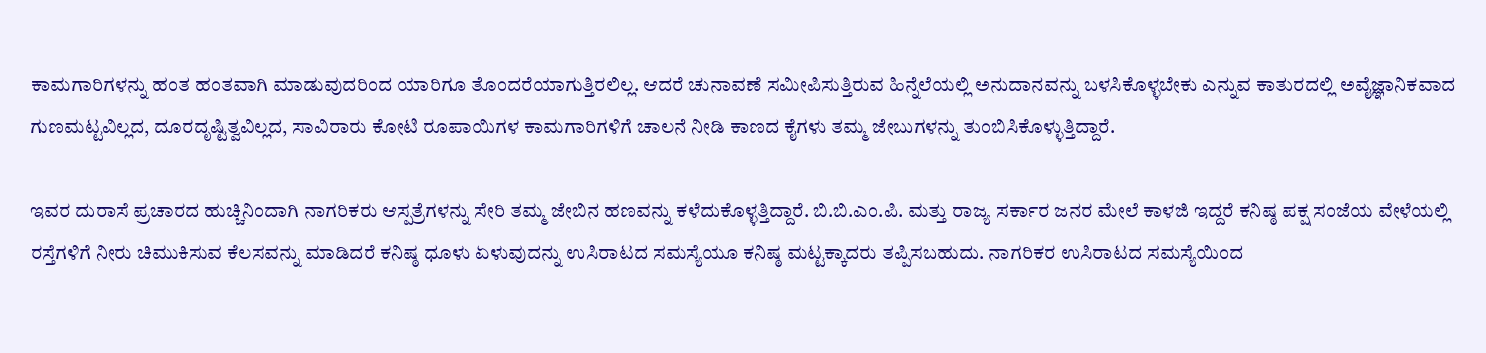ಕಾಮಗಾರಿಗಳನ್ನು ಹಂತ ಹಂತವಾಗಿ ಮಾಡುವುದರಿಂದ ಯಾರಿಗೂ ತೊಂದರೆಯಾಗುತ್ತಿರಲಿಲ್ಲ. ಆದರೆ ಚುನಾವಣೆ ಸಮೀಪಿಸುತ್ತಿರುವ ಹಿನ್ನೆಲೆಯಲ್ಲಿ ಅನುದಾನವನ್ನು ಬಳಸಿಕೊಳ್ಳಬೇಕು ಎನ್ನುವ ಕಾತುರದಲ್ಲಿ ಅವೈಜ್ಞಾನಿಕವಾದ ಗುಣಮಟ್ಟವಿಲ್ಲದ, ದೂರದೃಷ್ಟಿತ್ವವಿಲ್ಲದ, ಸಾವಿರಾರು ಕೋಟಿ ರೂಪಾಯಿಗಳ ಕಾಮಗಾರಿಗಳಿಗೆ ಚಾಲನೆ ನೀಡಿ ಕಾಣದ ಕೈಗಳು ತಮ್ಮ ಜೇಬುಗಳನ್ನು ತುಂಬಿಸಿಕೊಳ್ಳುತ್ತಿದ್ದಾರೆ.

ಇವರ ದುರಾಸೆ ಪ್ರಚಾರದ ಹುಚ್ಚಿನಿಂದಾಗಿ ನಾಗರಿಕರು ಆಸ್ಪತ್ರೆಗಳನ್ನು ಸೇರಿ ತಮ್ಮ ಜೇಬಿನ ಹಣವನ್ನು ಕಳೆದುಕೊಳ್ಳತ್ತಿದ್ದಾರೆ. ಬಿ.ಬಿ.ಎಂ.ಪಿ. ಮತ್ತು ರಾಜ್ಯ ಸರ್ಕಾರ ಜನರ ಮೇಲೆ ಕಾಳಜಿ ಇದ್ದರೆ ಕನಿಷ್ಠ ಪಕ್ಷ ಸಂಜೆಯ ವೇಳೆಯಲ್ಲಿ ರಸ್ತೆಗಳಿಗೆ ನೀರು ಚಿಮುಕಿಸುವ ಕೆಲಸವನ್ನು ಮಾಡಿದರೆ ಕನಿಷ್ಠ ಧೂಳು ಏಳುವುದನ್ನು ಉಸಿರಾಟದ ಸಮಸ್ಯೆಯೂ ಕನಿಷ್ಠ ಮಟ್ಟಕ್ಕಾದರು ತಪ್ಪಿಸಬಹುದು. ನಾಗರಿಕರ ಉಸಿರಾಟದ ಸಮಸ್ಯೆಯಿಂದ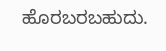ಹೊರಬರಬಹುದು.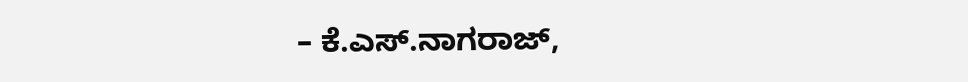– ಕೆ.ಎಸ್.ನಾಗರಾಜ್,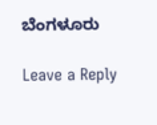ಬೆಂಗಳೂರು

Leave a Reply